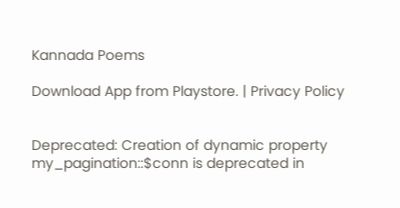Kannada Poems

Download App from Playstore. | Privacy Policy


Deprecated: Creation of dynamic property my_pagination::$conn is deprecated in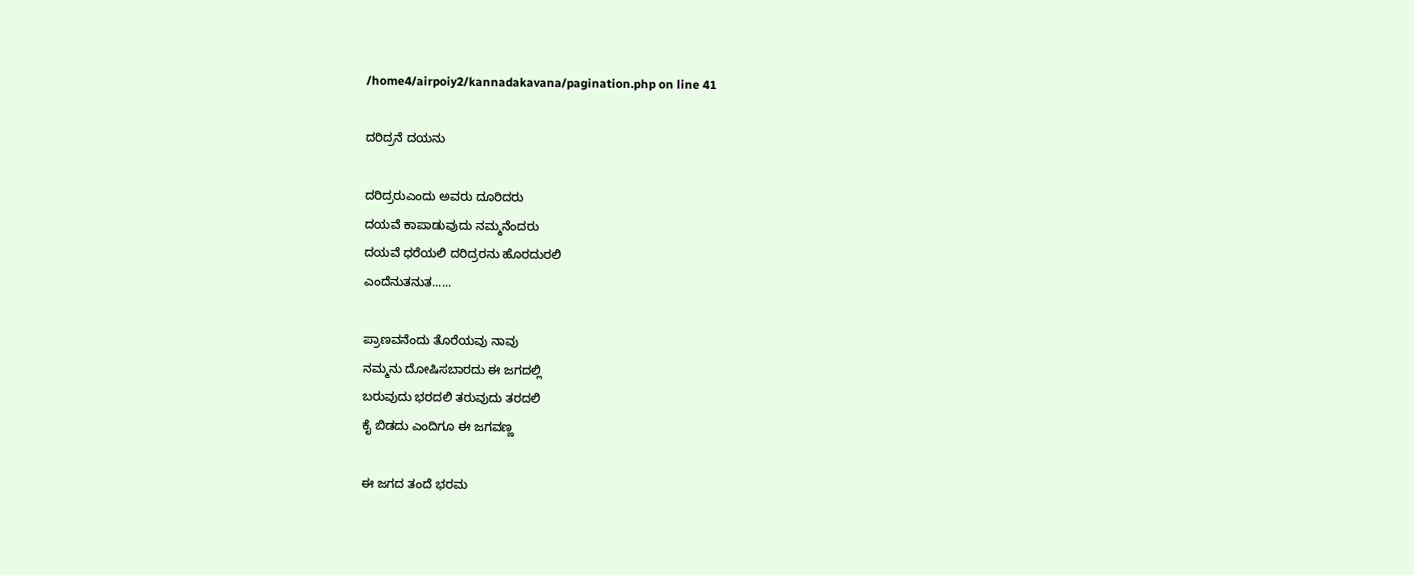/home4/airpoiy2/kannadakavana/pagination.php on line 41

ದರಿದ್ರನೆ ದಯನು

ದರಿದ್ರರುಎಂದು ಅವರು ದೂರಿದರು
ದಯವೆ ಕಾಪಾಡುವುದು ನಮ್ಮನೆಂದರು
ದಯವೆ ಧರೆಯಲಿ ದರಿದ್ರರನು ಹೊರದುರಲಿ
ಎಂದೆನುತನುತ......

ಪ್ರಾಣವನೆಂದು ತೊರೆಯವು ನಾವು
ನಮ್ಮನು ದೋಷಿಸಬಾರದು ಈ ಜಗದಲ್ಲಿ
ಬರುವುದು ಭರದಲಿ ತರುವುದು ತರದಲಿ
ಕೈ ಬಿಡದು ಎಂದಿಗೂ ಈ ಜಗವಣ್ಣ

ಈ ಜಗದ ತಂದೆ ಭರಮ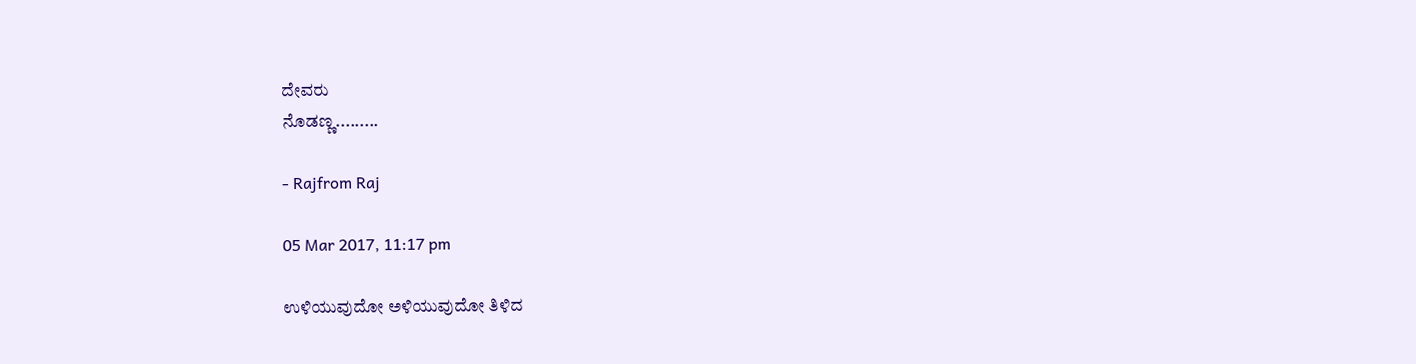ದೇವರು
ನೊಡಣ್ಣ.........

- Rajfrom Raj

05 Mar 2017, 11:17 pm

ಉಳಿಯುವುದೋ ಅಳಿಯುವುದೋ ತಿಳಿದ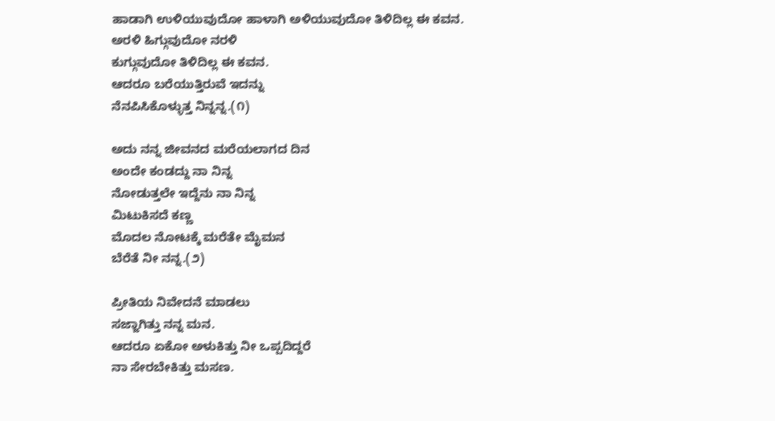ಹಾಡಾಗಿ ಉಳಿಯುವುದೋ ಹಾಳಾಗಿ ಅಳಿಯುವುದೋ ತಿಳಿದಿಲ್ಲ ಈ ಕವನ.
ಅರಳಿ ಹಿಗ್ಗುವುದೋ ನರಳಿ
ಕುಗ್ಗುವುದೋ ತಿಳಿದಿಲ್ಲ ಈ ಕವನ.
ಆದರೂ ಬರೆಯುತ್ತಿರುವೆ ಇದನ್ನು
ನೆನಪಿಸಿಕೊಳ್ಳುತ್ತ ನಿನ್ನನ್ನ.(೧)

ಅದು ನನ್ನ ಜೀವನದ ಮರೆಯಲಾಗದ ದಿನ
ಅಂದೇ ಕಂಡದ್ದು ನಾ ನಿನ್ನ
ನೋಡುತ್ತಲೇ ಇದ್ದೆನು ನಾ ನಿನ್ನ
ಮಿಟುಕಿಸದೆ ಕಣ್ಣ
ಮೊದಲ ನೋಟಕ್ಕೆ ಮರೆತೇ ಮೈಮನ
ಬೆರೆತೆ ನೀ ನನ್ನ.(೨)

ಪ್ರೀತಿಯ ನಿವೇದನೆ ಮಾಡಲು
ಸಜ್ಜಾಗಿತ್ತು ನನ್ನ ಮನ.
ಆದರೂ ಏಕೋ ಅಳುಕಿತ್ತು ನೀ ಒಪ್ಪದಿದ್ದರೆ
ನಾ ಸೇರಬೇಕಿತ್ತು ಮಸಣ.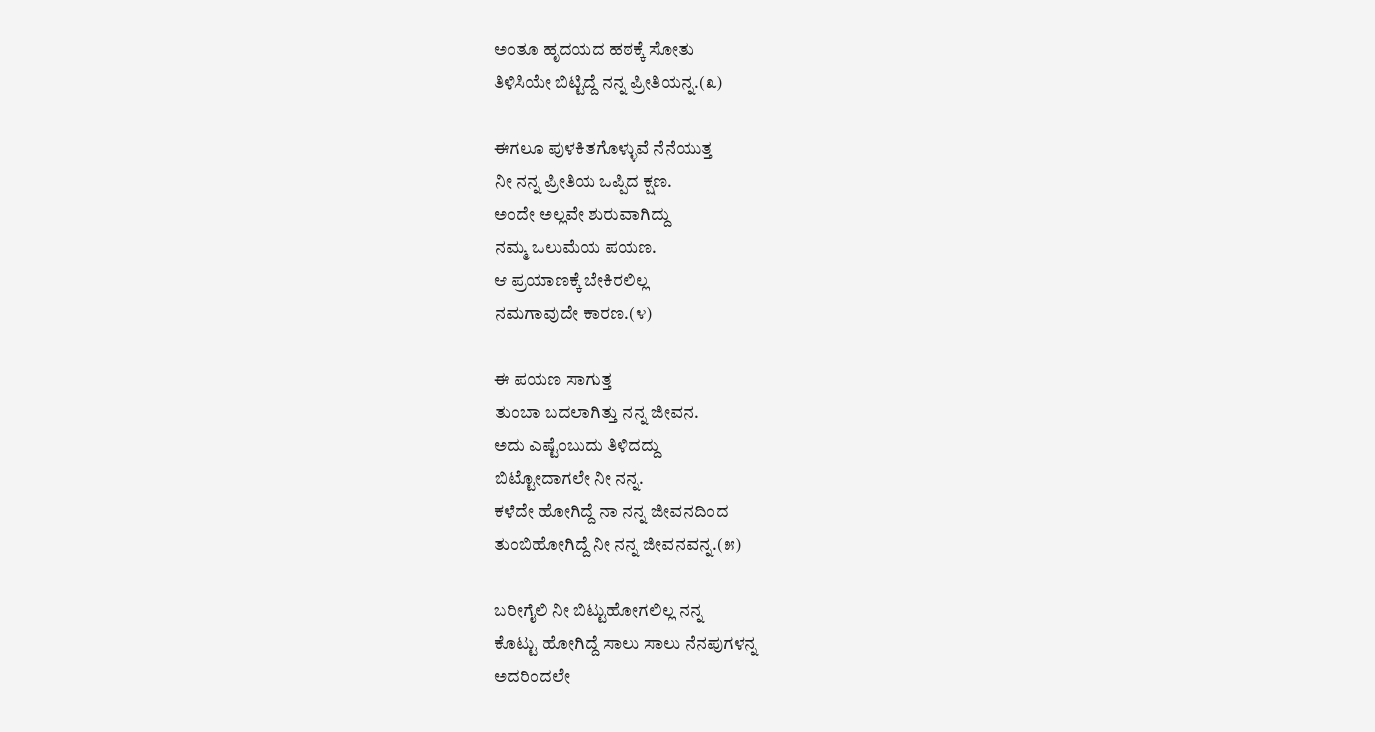ಅಂತೂ ಹೃದಯದ ಹಠಕ್ಕೆ ಸೋತು
ತಿಳಿಸಿಯೇ ಬಿಟ್ಟಿದ್ದೆ ನನ್ನ ಪ್ರೀತಿಯನ್ನ.(೩)

ಈಗಲೂ ಪುಳಕಿತಗೊಳ್ಳುವೆ ನೆನೆಯುತ್ತ
ನೀ ನನ್ನ ಪ್ರೀತಿಯ ಒಪ್ಪಿದ ಕ್ಷಣ.
ಅಂದೇ ಅಲ್ಲವೇ ಶುರುವಾಗಿದ್ದು
ನಮ್ಮ ಒಲುಮೆಯ ಪಯಣ.
ಆ ಪ್ರಯಾಣಕ್ಕೆ ಬೇಕಿರಲಿಲ್ಲ
ನಮಗಾವುದೇ ಕಾರಣ.(೪)

ಈ ಪಯಣ ಸಾಗುತ್ತ
ತುಂಬಾ ಬದಲಾಗಿತ್ತು ನನ್ನ ಜೀವನ.
ಅದು ಎಷ್ಟೆಂಬುದು ತಿಳಿದದ್ದು
ಬಿಟ್ಟೋದಾಗಲೇ ನೀ ನನ್ನ.
ಕಳೆದೇ ಹೋಗಿದ್ದೆ ನಾ ನನ್ನ ಜೀವನದಿಂದ
ತುಂಬಿಹೋಗಿದ್ದೆ ನೀ ನನ್ನ ಜೀವನವನ್ನ.(೫)

ಬರೀಗೈಲಿ ನೀ ಬಿಟ್ಟುಹೋಗಲಿಲ್ಲ ನನ್ನ
ಕೊಟ್ಟು ಹೋಗಿದ್ದೆ ಸಾಲು ಸಾಲು ನೆನಪುಗಳನ್ನ
ಅದರಿಂದಲೇ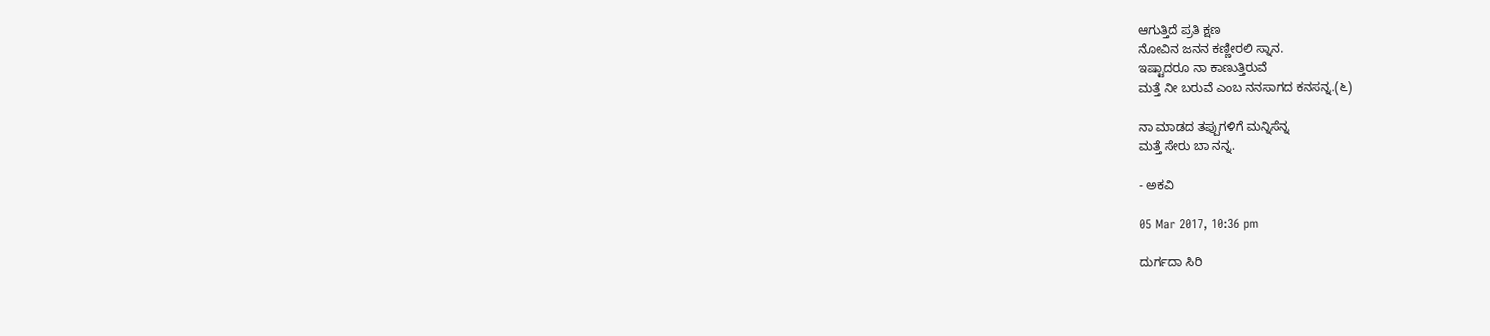ಆಗುತ್ತಿದೆ ಪ್ರತಿ ಕ್ಷಣ
ನೋವಿನ ಜನನ ಕಣ್ಣೀರಲಿ ಸ್ನಾನ.
ಇಷ್ಟಾದರೂ ನಾ ಕಾಣುತ್ತಿರುವೆ
ಮತ್ತೆ ನೀ ಬರುವೆ ಎಂಬ ನನಸಾಗದ ಕನಸನ್ನ.(೬)

ನಾ ಮಾಡದ ತಪ್ಪುಗಳಿಗೆ ಮನ್ನಿಸೆನ್ನ
ಮತ್ತೆ ಸೇರು ಬಾ ನನ್ನ.

- ಅಕವಿ

05 Mar 2017, 10:36 pm

ದುರ್ಗದಾ ಸಿರಿ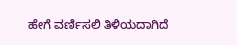ಹೇಗೆ ವರ್ಣಿಸಲಿ ತಿಳಿಯದಾಗಿದೆ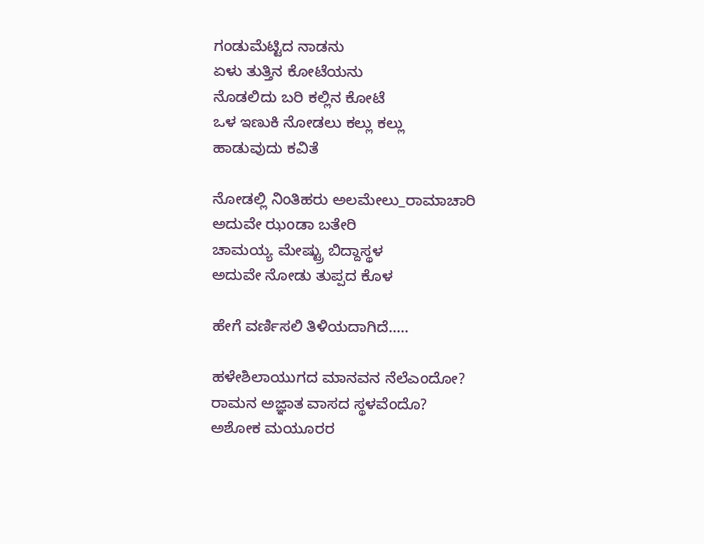ಗಂಡುಮೆಟ್ಟಿದ ನಾಡನು
ಏಳು ತುತ್ತಿನ ಕೋಟೆಯನು
ನೊಡಲಿದು ಬರಿ ಕಲ್ಲಿನ ಕೋಟೆ
ಒಳ ಇಣುಕಿ ನೋಡಲು ಕಲ್ಲು ಕಲ್ಲು
ಹಾಡುವುದು ಕವಿತೆ

ನೋಡಲ್ಲಿ ನಿಂತಿಹರು ಅಲಮೇಲು_ರಾಮಾಚಾರಿ
ಅದುವೇ ಝಂಡಾ ಬತೇರಿ
ಚಾಮಯ್ಯ ಮೇಷ್ಟ್ರು ಬಿದ್ದಾಸ್ಥಳ
ಅದುವೇ ನೋಡು ತುಪ್ಪದ ಕೊಳ

ಹೇಗೆ ವರ್ಣಿಸಲಿ ತಿಳಿಯದಾಗಿದೆ.....

ಹಳೇಶಿಲಾಯುಗದ ಮಾನವನ ನೆಲೆಎಂದೋ?
ರಾಮನ ಅಜ್ಞಾತ ವಾಸದ ಸ್ಥಳವೆಂದೊ?
ಅಶೋಕ ಮಯೂರರ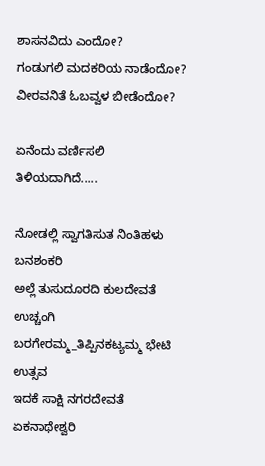ಶಾಸನವಿದು ಎಂದೋ?
ಗಂಡುಗಲಿ ಮದಕರಿಯ ನಾಡೆಂದೋ?
ವೀರವನಿತೆ ಓಬವ್ವಳ ಬೀಡೆಂದೋ?

ಏನೆಂದು ವರ್ಣಿಸಲಿ ತಿಳಿಯದಾಗಿದೆ.....

ನೋಡಲ್ಲಿ ಸ್ವಾಗತಿಸುತ ನಿಂತಿಹಳು ಬನಶಂಕರಿ
ಅಲ್ಲೆ ತುಸುದೂರದಿ ಕುಲದೇವತೆ ಉಚ್ಚಂಗಿ
ಬರಗೇರಮ್ಮ_ತಿಪ್ಪಿನಕಟ್ಯಮ್ಮ ಭೇಟಿ ಉತ್ಸವ
ಇದಕೆ ಸಾಕ್ಷಿ ನಗರದೇವತೆ ಏಕನಾಥೇಶ್ವರಿ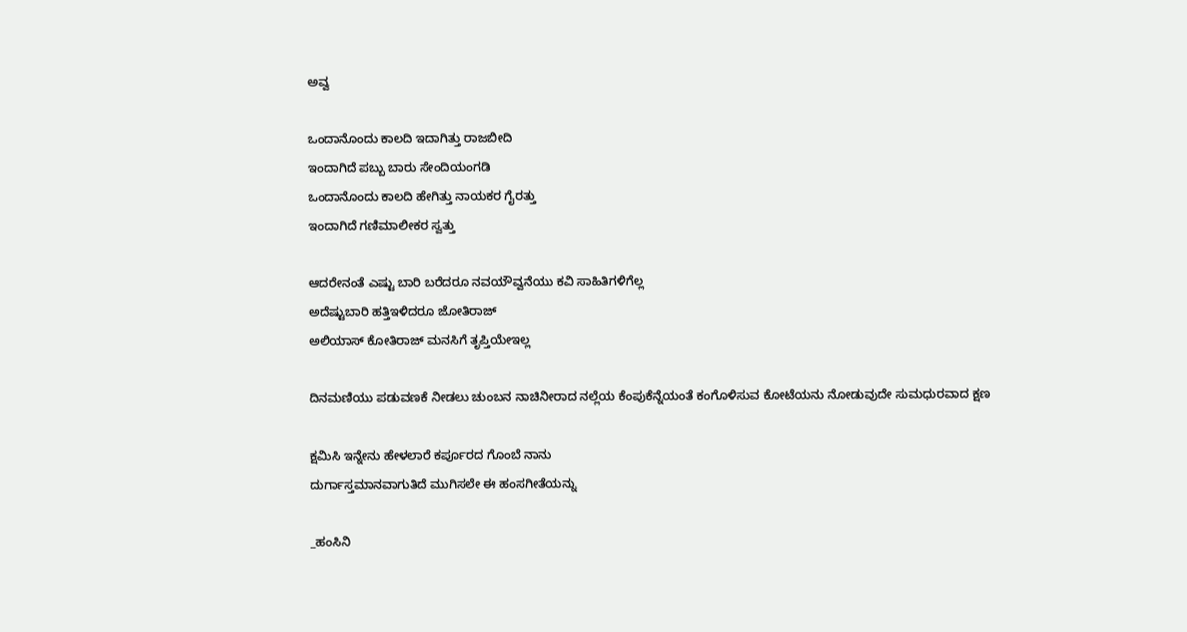ಅವ್ವ

ಒಂದಾನೊಂದು ಕಾಲದಿ ಇದಾಗಿತ್ತು ರಾಜಬೀದಿ
ಇಂದಾಗಿದೆ ಪಬ್ಬು ಬಾರು ಸೇಂದಿಯಂಗಡಿ
ಒಂದಾನೊಂದು ಕಾಲದಿ ಹೇಗಿತ್ತು ನಾಯಕರ ಗೈರತ್ತು
ಇಂದಾಗಿದೆ ಗಣಿಮಾಲೀಕರ ಸ್ವತ್ತು

ಆದರೇನಂತೆ ಎಷ್ಟು ಬಾರಿ ಬರೆದರೂ ನವಯೌವ್ವನೆಯು ಕವಿ ಸಾಹಿತಿಗಳಿಗೆಲ್ಲ
ಅದೆಷ್ಟುಬಾರಿ ಹತ್ತಿಇಳಿದರೂ ಜೋತಿರಾಜ್
ಅಲಿಯಾಸ್ ಕೋತಿರಾಜ್ ಮನಸಿಗೆ ತೃಪ್ತಿಯೇಇಲ್ಲ

ದಿನಮಣಿಯು ಪಡುವಣಕೆ ನೀಡಲು ಚುಂಬನ ನಾಚಿನೀರಾದ ನಲ್ಲೆಯ ಕೆಂಪುಕೆನ್ನೆಯಂತೆ ಕಂಗೊಳಿಸುವ ಕೋಟೆಯನು ನೋಡುವುದೇ ಸುಮಧುರವಾದ ಕ್ಷಣ

ಕ್ಷಮಿಸಿ ಇನ್ನೇನು ಹೇಳಲಾರೆ ಕರ್ಪೂರದ ಗೊಂಬೆ ನಾನು
ದುರ್ಗಾಸ್ತಮಾನವಾಗುತಿದೆ ಮುಗಿಸಲೇ ಈ ಹಂಸಗೀತೆಯನ್ನು

_ಹಂಸಿನಿ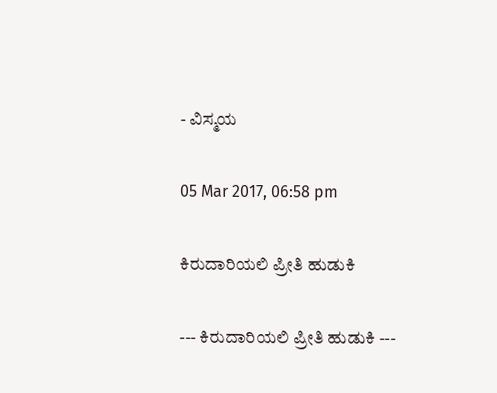- ವಿಸ್ಮಯ

05 Mar 2017, 06:58 pm

ಕಿರುದಾರಿಯಲಿ ಪ್ರೀತಿ ಹುಡುಕಿ

--- ಕಿರುದಾರಿಯಲಿ ಪ್ರೀತಿ ಹುಡುಕಿ ---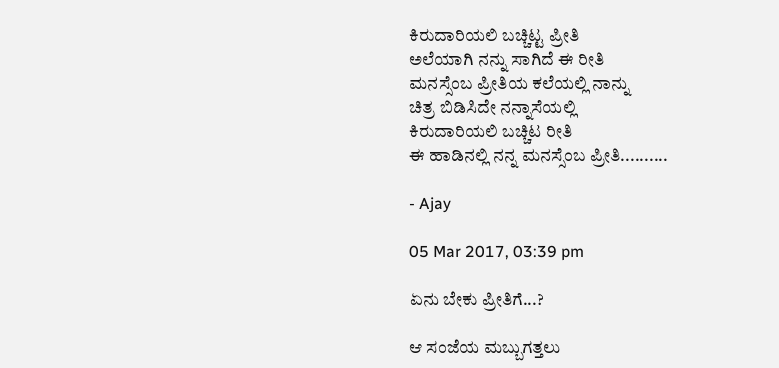ಕಿರುದಾರಿಯಲಿ ಬಚ್ಚಿಟ್ಟ ಪ್ರೀತಿ
ಅಲೆಯಾಗಿ ನನ್ನು ಸಾಗಿದೆ ಈ ರೀತಿ
ಮನಸ್ಸೆಂಬ ಪ್ರೀತಿಯ ಕಲೆಯಲ್ಲಿ ನಾನ್ನು
ಚಿತ್ರ ಬಿಡಿಸಿದೇ ನನ್ನಾಸೆಯಲ್ಲಿ
ಕಿರುದಾರಿಯಲಿ ಬಚ್ಚಿಟ ರೀತಿ
ಈ ಹಾಡಿನಲ್ಲಿ ನನ್ನ ಮನಸ್ಸೆಂಬ ಪ್ರೀತಿ..........

- Ajay

05 Mar 2017, 03:39 pm

ಏನು ಬೇಕು ಪ್ರೀತಿಗೆ...?

ಆ ಸಂಜೆಯ ಮಬ್ಬುಗತ್ತಲು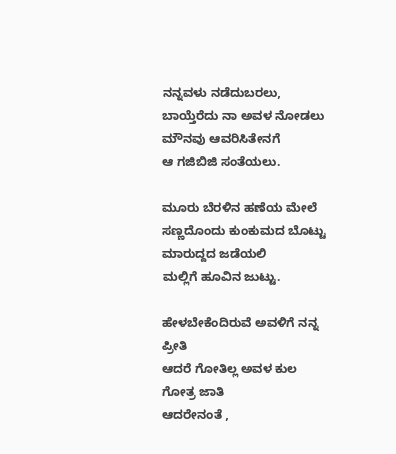ನನ್ನವಳು ನಡೆದುಬರಲು,
ಬಾಯ್ತೆರೆದು ನಾ ಅವಳ ನೋಡಲು
ಮೌನವು ಆವರಿಸಿತೇನಗೆ
ಆ ಗಜಿಬಿಜಿ ಸಂತೆಯಲು.

ಮೂರು ಬೆರಳಿನ ಹಣೆಯ ಮೇಲೆ
ಸಣ್ಣದೊಂದು ಕುಂಕುಮದ ಬೊಟ್ಟು
ಮಾರುದ್ದದ ಜಡೆಯಲಿ
ಮಲ್ಲಿಗೆ ಹೂವಿನ ಜುಟ್ಟು.

ಹೇಳಬೇಕೆಂದಿರುವೆ ಅವಳಿಗೆ ನನ್ನ ಪ್ರೀತಿ
ಆದರೆ ಗೋತಿಲ್ಲ ಅವಳ ಕುಲ ಗೋತ್ರ ಜಾತಿ
ಆದರೇನಂತೆ ,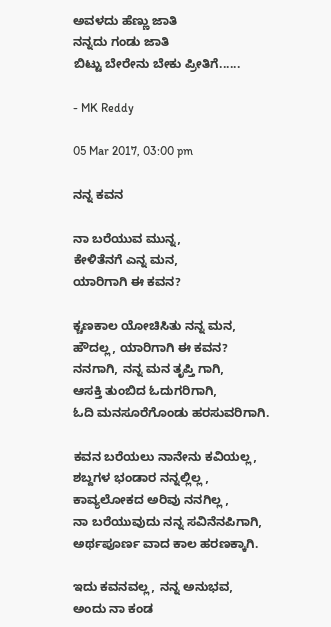ಅವಳದು ಹೆಣ್ಣು ಜಾತಿ
ನನ್ನದು ಗಂಡು ಜಾತಿ
ಬಿಟ್ಟು ಬೇರೇನು ಬೇಕು ಪ್ರೀತಿಗೆ......

- MK Reddy

05 Mar 2017, 03:00 pm

ನನ್ನ ಕವನ

ನಾ ಬರೆಯುವ ಮುನ್ನ,
ಕೇಳಿತೆನಗೆ ಎನ್ನ ಮನ,
ಯಾರಿಗಾಗಿ ಈ ಕವನ?

ಕ್ಚಣಕಾಲ ಯೋಚಿಸಿತು ನನ್ನ ಮನ,
ಹೌದಲ್ಲ, ಯಾರಿಗಾಗಿ ಈ ಕವನ?
ನನಗಾಗಿ, ನನ್ನ ಮನ ತೃಪ್ತಿ ಗಾಗಿ,
ಆಸಕ್ತಿ ತುಂಬಿದ ಓದುಗರಿಗಾಗಿ,
ಓದಿ ಮನಸೂರೆಗೊಂಡು ಹರಸುವರಿಗಾಗಿ.

ಕವನ ಬರೆಯಲು ನಾನೇನು ಕವಿಯಲ್ಲ,
ಶಬ್ದಗಳ ಭಂಡಾರ ನನ್ನಲ್ಲಿಲ್ಲ ,
ಕಾವ್ಯಲೋಕದ ಅರಿವು ನನಗಿಲ್ಲ ,
ನಾ ಬರೆಯುವುದು ನನ್ನ ಸವಿನೆನಪಿಗಾಗಿ,
ಅರ್ಥಪೂರ್ಣ ವಾದ ಕಾಲ ಹರಣಕ್ಕಾಗಿ.

ಇದು ಕವನವಲ್ಲ, ನನ್ನ ಅನುಭವ,
ಅಂದು ನಾ ಕಂಡ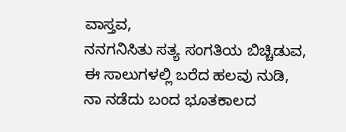ವಾಸ್ತವ,
ನನಗನಿಸಿತು ಸತ್ಯ ಸಂಗತಿಯ ಬಿಚ್ಚಿಡುವ,
ಈ ಸಾಲುಗಳಲ್ಲಿ ಬರೆದ ಹಲವು ನುಡಿ,
ನಾ ನಡೆದು ಬಂದ ಭೂತಕಾಲದ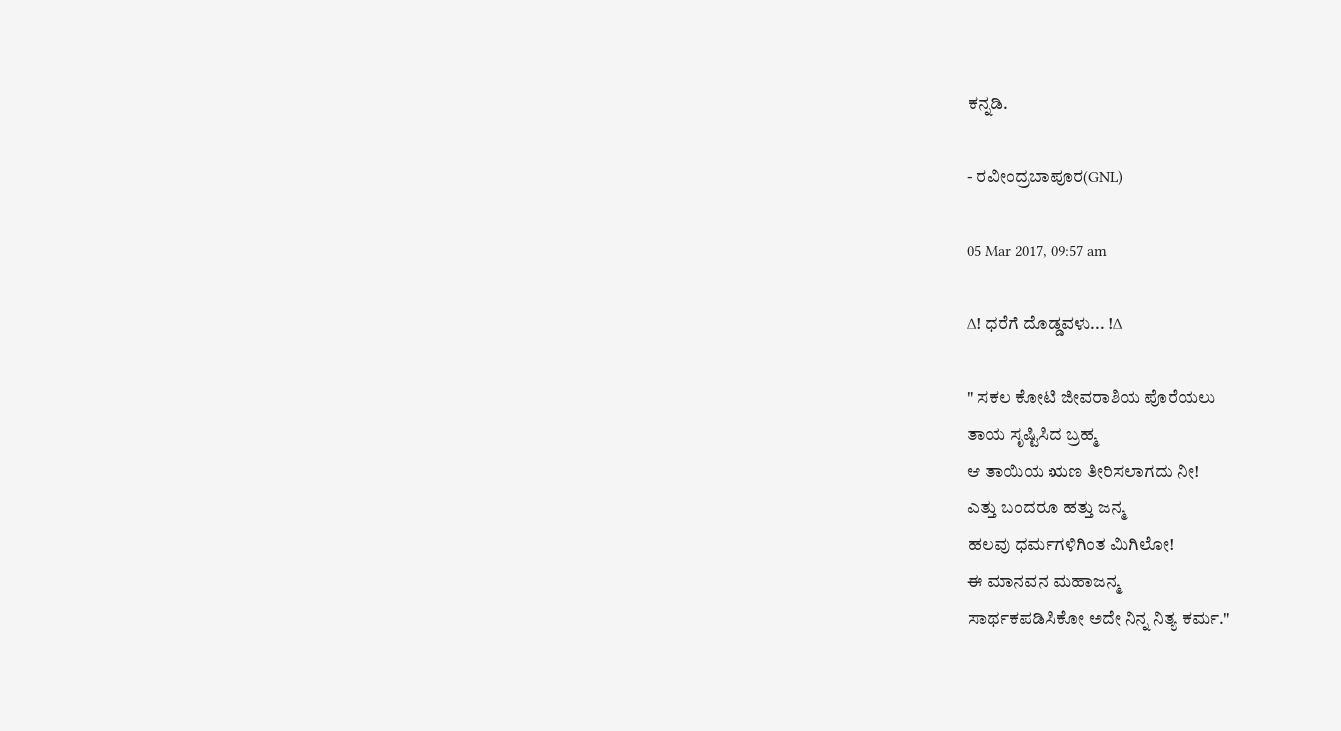ಕನ್ನಡಿ.

- ರವೀಂದ್ರಬಾಪೂರ(GNL)

05 Mar 2017, 09:57 am

∆! ಧರೆಗೆ ದೊಡ್ಡವಳು... !∆

" ಸಕಲ ಕೋಟಿ ಜೀವರಾಶಿಯ ಪೊರೆಯಲು
ತಾಯ ಸೃಷ್ಟಿಸಿದ ಬ್ರಹ್ಮ
ಆ ತಾಯಿಯ ಋಣ ತೀರಿಸಲಾಗದು ನೀ!
ಎತ್ತು ಬಂದರೂ ಹತ್ತು ಜನ್ಮ
ಹಲವು ಧರ್ಮಗಳಿಗಿಂತ ಮಿಗಿಲೋ!
ಈ ಮಾನವನ ಮಹಾಜನ್ಮ
ಸಾರ್ಥಕಪಡಿಸಿಕೋ ಅದೇ ನಿನ್ನ ನಿತ್ಯ ಕರ್ಮ."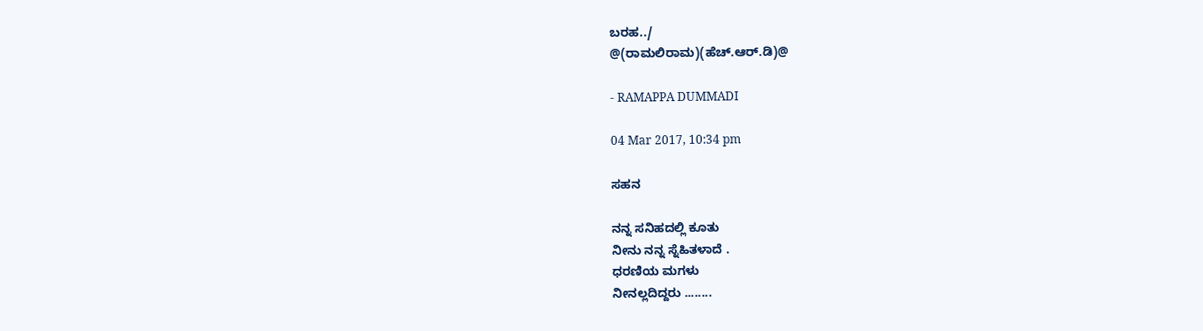ಬರಹ../
@(ರಾಮಲಿರಾಮ)(ಹೆಚ್.ಆರ್.ಡಿ)@

- RAMAPPA DUMMADI

04 Mar 2017, 10:34 pm

ಸಹನ

ನನ್ನ ಸನಿಹದಲ್ಲಿ ಕೂತು
ನೀನು ನನ್ನ ಸ್ನೆಹಿತಳಾದೆ .
ಧರಣಿಯ ಮಗಳು
ನೀನಲ್ಲದಿದ್ದರು ........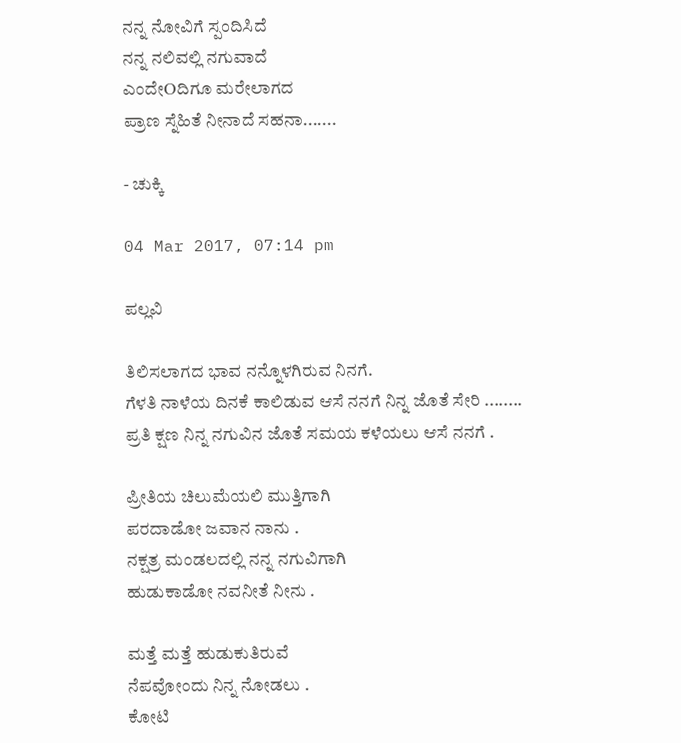ನನ್ನ ನೋವಿಗೆ ಸ್ಪಂದಿಸಿದೆ
ನನ್ನ ನಲಿವಲ್ಲಿ ನಗುವಾದೆ
ಎಂದೇOದಿಗೂ ಮರೇಲಾಗದ
ಪ್ರಾಣ ಸ್ನೆಹಿತೆ ನೀನಾದೆ ಸಹನಾ.......

- ಚುಕ್ಕಿ

04 Mar 2017, 07:14 pm

ಪಲ್ಲವಿ

ತಿಲಿಸಲಾಗದ ಭಾವ ನನ್ನೊಳಗಿರುವ ನಿನಗೆ.
ಗೆಳತಿ ನಾಳೆಯ ದಿನಕೆ ಕಾಲಿಡುವ ಆಸೆ ನನಗೆ ನಿನ್ನ ಜೊತೆ ಸೇರಿ ........
ಪ್ರತಿ ಕ್ಷಣ ನಿನ್ನ ನಗುವಿನ ಜೊತೆ ಸಮಯ ಕಳೆಯಲು ಆಸೆ ನನಗೆ .

ಪ್ರೀತಿಯ ಚಿಲುಮೆಯಲಿ ಮುತ್ತಿಗಾಗಿ
ಪರದಾಡೋ ಜವಾನ ನಾನು .
ನಕ್ಷತ್ರ ಮಂಡಲದಲ್ಲಿ ನನ್ನ ನಗುವಿಗಾಗಿ
ಹುಡುಕಾಡೋ ನವನೀತೆ ನೀನು .

ಮತ್ತೆ ಮತ್ತೆ ಹುಡುಕುತಿರುವೆ
ನೆಪವೋಂದು ನಿನ್ನ ನೋಡಲು .
ಕೋಟಿ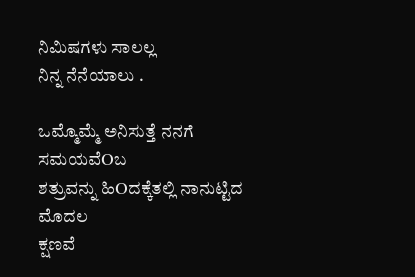ನಿಮಿಷಗಳು ಸಾಲಲ್ಲ
ನಿನ್ನ ನೆನೆಯಾಲು .

ಒಮ್ಮೊಮ್ಮೆ ಅನಿಸುತ್ತೆ ನನಗೆ ಸಮಯವೆOಬ
ಶತ್ರುವನ್ನು ಹಿOದಕ್ಕೆತಲ್ಲಿ ನಾನುಟ್ಟಿದ ಮೊದಲ
ಕ್ಷಣವೆ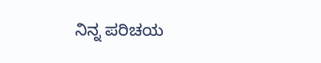ನಿನ್ನ ಪರಿಚಯ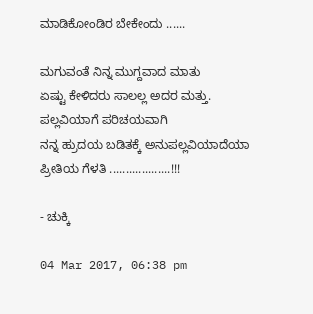ಮಾಡಿಕೋಂಡಿರ ಬೇಕೇಂದು ......

ಮಗುವಂತೆ ನಿನ್ನ ಮುಗ್ದವಾದ ಮಾತು
ಏಷ್ಟು ಕೇಳಿದರು ಸಾಲಲ್ಲ ಅದರ ಮತ್ತು.
ಪಲ್ಲವಿಯಾಗೆ ಪರಿಚಯವಾಗಿ
ನನ್ನ ಹ್ರುದಯ ಬಡಿತಕ್ಕೆ ಅನುಪಲ್ಲವಿಯಾದೆಯಾ
ಪ್ರೀತಿಯ ಗೆಳತಿ ...................!!!

- ಚುಕ್ಕಿ

04 Mar 2017, 06:38 pm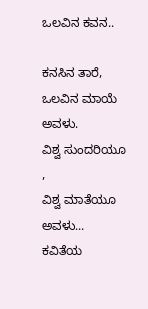ಒಲವಿನ ಕವನ..

ಕನಸಿನ ತಾರೆ,
ಒಲವಿನ ಮಾಯೆ ಅವಳು.
ವಿಶ್ವ ಸುಂದರಿಯೂ ,
ವಿಶ್ವ ಮಾತೆಯೂ ಅವಳು...
ಕವಿತೆಯ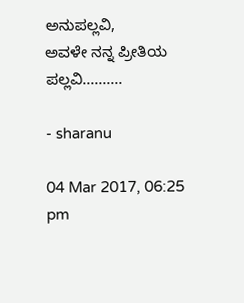ಅನುಪಲ್ಲವಿ,
ಅವಳೇ ನನ್ನ ಪ್ರೀತಿಯ ಪಲ್ಲವಿ..........

- sharanu

04 Mar 2017, 06:25 pm